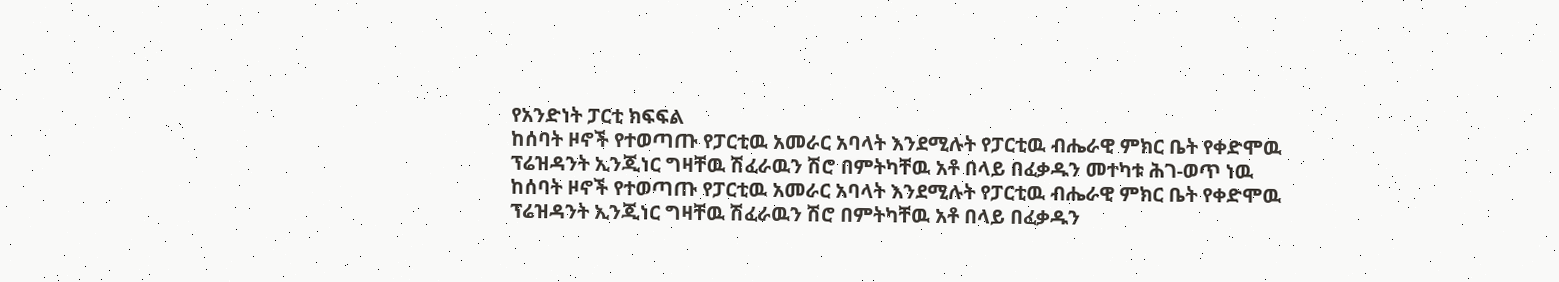የአንድነት ፓርቲ ክፍፍል
ከሰባት ዞኖች የተወጣጡ የፓርቲዉ አመራር አባላት እንደሚሉት የፓርቲዉ ብሔራዊ ምክር ቤት የቀድሞዉ ፕሬዝዳንት ኢንጂነር ግዛቸዉ ሽፈራዉን ሽሮ በምትካቸዉ አቶ በላይ በፈቃዱን መተካቱ ሕገ-ወጥ ነዉ
ከሰባት ዞኖች የተወጣጡ የፓርቲዉ አመራር አባላት እንደሚሉት የፓርቲዉ ብሔራዊ ምክር ቤት የቀድሞዉ ፕሬዝዳንት ኢንጂነር ግዛቸዉ ሽፈራዉን ሽሮ በምትካቸዉ አቶ በላይ በፈቃዱን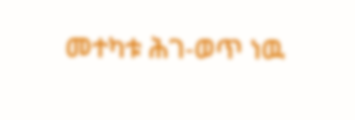መተካቱ ሕገ-ወጥ ነዉ